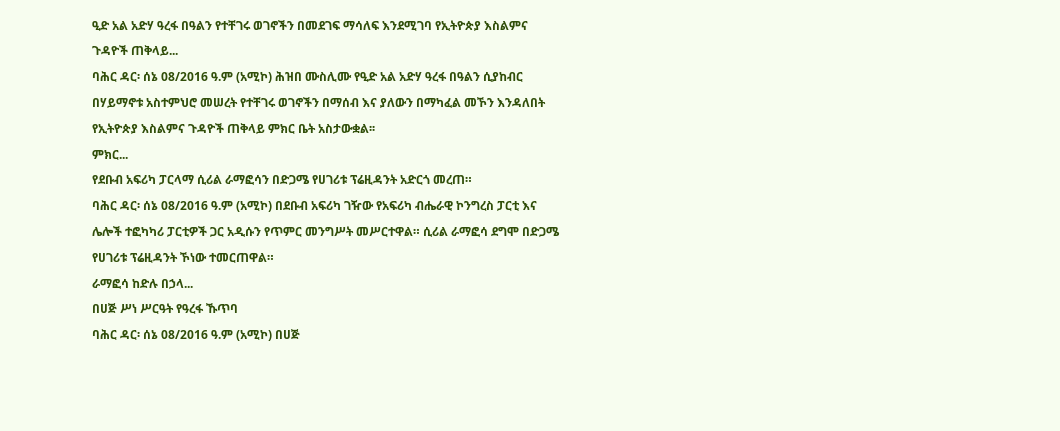ዒድ አል አድሃ ዓረፋ በዓልን የተቸገሩ ወገኖችን በመደገፍ ማሳለፍ እንደሚገባ የኢትዮጵያ እስልምና ጉዳዮች ጠቅላይ...
ባሕር ዳር፡ ሰኔ 08/2016 ዓ.ም (አሚኮ) ሕዝበ ሙስሊሙ የዒድ አል አድሃ ዓረፋ በዓልን ሲያከብር በሃይማኖቱ አስተምህሮ መሠረት የተቸገሩ ወገኖችን በማሰብ እና ያለውን በማካፈል መኾን እንዳለበት የኢትዮጵያ እስልምና ጉዳዮች ጠቅላይ ምክር ቤት አስታውቋል፡፡
ምክር...
የደቡብ አፍሪካ ፓርላማ ሲሪል ራማፎሳን በድጋሜ የሀገሪቱ ፕሬዚዳንት አድርጎ መረጠ።
ባሕር ዳር፡ ሰኔ 08/2016 ዓ.ም (አሚኮ) በደቡብ አፍሪካ ገዥው የአፍሪካ ብሔራዊ ኮንግረስ ፓርቲ እና ሌሎች ተፎካካሪ ፓርቲዎች ጋር አዲሱን የጥምር መንግሥት መሥርተዋል። ሲሪል ራማፎሳ ደግሞ በድጋሜ የሀገሪቱ ፕሬዚዳንት ኾነው ተመርጠዋል።
ራማፎሳ ከድሉ በኃላ...
በሀጅ ሥነ ሥርዓት የዓረፋ ኹጥባ
ባሕር ዳር፡ ሰኔ 08/2016 ዓ.ም (አሚኮ) በሀጅ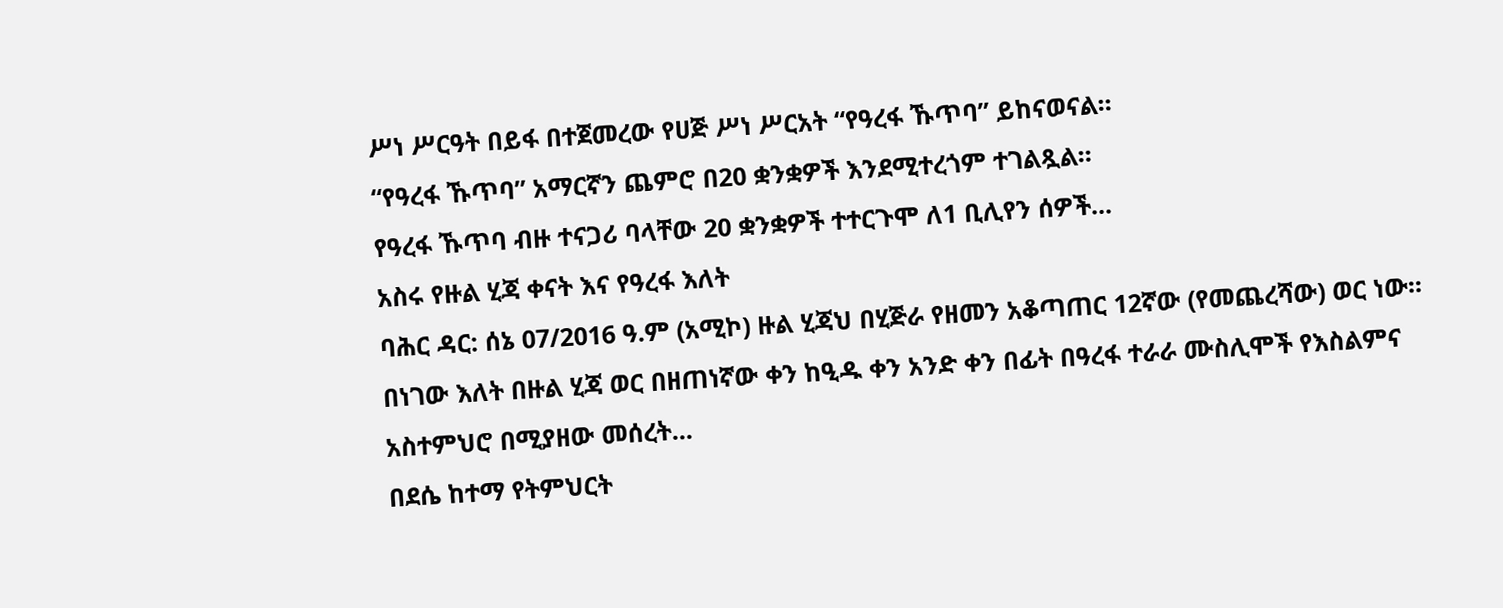ሥነ ሥርዓት በይፋ በተጀመረው የሀጅ ሥነ ሥርአት “የዓረፋ ኹጥባ” ይከናወናል።
“የዓረፋ ኹጥባ” አማርኛን ጨምሮ በ20 ቋንቋዎች እንደሚተረጎም ተገልጿል።
የዓረፋ ኹጥባ ብዙ ተናጋሪ ባላቸው 20 ቋንቋዎች ተተርጉሞ ለ1 ቢሊየን ሰዎች...
አስሩ የዙል ሂጃ ቀናት እና የዓረፋ እለት
ባሕር ዳር: ሰኔ 07/2016 ዓ.ም (አሚኮ) ዙል ሂጃህ በሂጅራ የዘመን አቆጣጠር 12ኛው (የመጨረሻው) ወር ነው፡፡ በነገው እለት በዙል ሂጃ ወር በዘጠነኛው ቀን ከዒዱ ቀን አንድ ቀን በፊት በዓረፋ ተራራ ሙስሊሞች የእስልምና አስተምህሮ በሚያዘው መሰረት...
በደሴ ከተማ የትምህርት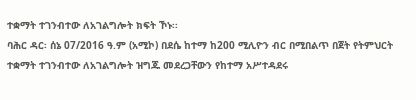ተቋማት ተገንብተው ለአገልግሎት ክፍት ኾኑ፡፡
ባሕር ዳር፡ ሰኔ 07/2016 ዓ.ም (አሚኮ) በደሴ ከተማ ከ200 ሚሊዮን ብር በሚበልጥ በጀት የትምህርት ተቋማት ተገንብተው ለአገልግሎት ዝግጁ መደረጋቸውን የከተማ አሥተዳደሩ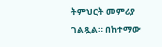ትምህርት መምሪያ ገልጿል። በከተማው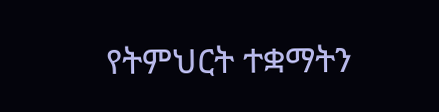የትምህርት ተቋማትን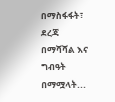በማስፋፋት፣ ደረጃ በማሻሻል እና ግብዓት በማሟላት...